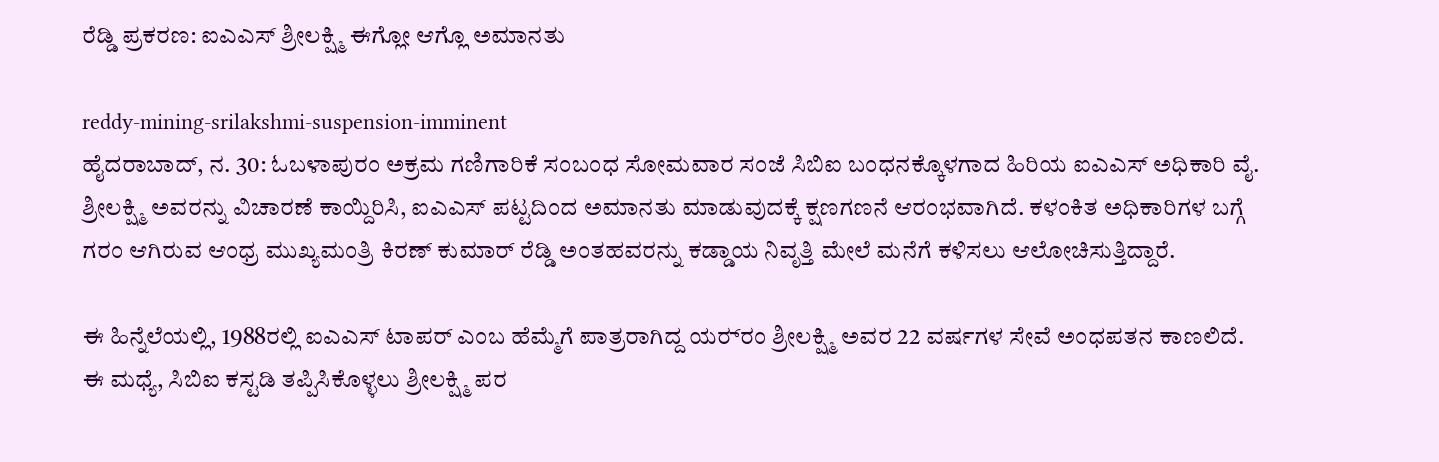ರೆಡ್ಡಿ ಪ್ರಕರಣ: ಐಎಎಸ್ ಶ್ರೀಲಕ್ಷ್ಮಿ ಈಗ್ಲೋ ಆಗ್ಲೊ ಅಮಾನತು

reddy-mining-srilakshmi-suspension-imminent
ಹೈದರಾಬಾದ್, ನ. 30: ಓಬಳಾಪುರಂ ಅಕ್ರಮ ಗಣಿಗಾರಿಕೆ ಸಂಬಂಧ ಸೋಮವಾರ ಸಂಜೆ ಸಿಬಿಐ ಬಂಧನಕ್ಕೊಳಗಾದ ಹಿರಿಯ ಐಎಎಸ್ ಅಧಿಕಾರಿ ವೈ. ಶ್ರೀಲಕ್ಷ್ಮಿ ಅವರನ್ನು ವಿಚಾರಣೆ ಕಾಯ್ದಿರಿಸಿ, ಐಎಎಸ್ ಪಟ್ಟದಿಂದ ಅಮಾನತು ಮಾಡುವುದಕ್ಕೆ ಕ್ಷಣಗಣನೆ ಆರಂಭವಾಗಿದೆ. ಕಳಂಕಿತ ಅಧಿಕಾರಿಗಳ ಬಗ್ಗೆ ಗರಂ ಆಗಿರುವ ಆಂಧ್ರ ಮುಖ್ಯಮಂತ್ರಿ ಕಿರಣ್ ಕುಮಾರ್ ರೆಡ್ಡಿ ಅಂತಹವರನ್ನು ಕಡ್ಡಾಯ ನಿವೃತ್ತಿ ಮೇಲೆ ಮನೆಗೆ ಕಳಿಸಲು ಆಲೋಚಿಸುತ್ತಿದ್ದಾರೆ.

ಈ ಹಿನ್ನೆಲೆಯಲ್ಲಿ, 1988ರಲ್ಲಿ ಐಎಎಸ್ ಟಾಪರ್ ಎಂಬ ಹೆಮ್ಮೆಗೆ ಪಾತ್ರರಾಗಿದ್ದ ಯರ‌್ರಂ ಶ್ರೀಲಕ್ಷ್ಮಿ ಅವರ 22 ವರ್ಷಗಳ ಸೇವೆ ಅಂಧಪತನ ಕಾಣಲಿದೆ. ಈ ಮಧ್ಯೆ, ಸಿಬಿಐ ಕಸ್ಟಡಿ ತಪ್ಪಿಸಿಕೊಳ್ಳಲು ಶ್ರೀಲಕ್ಷ್ಮಿ ಪರ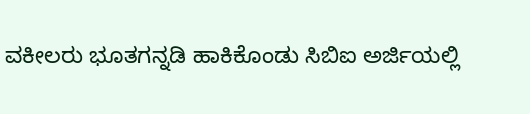ವಕೀಲರು ಭೂತಗನ್ನಡಿ ಹಾಕಿಕೊಂಡು ಸಿಬಿಐ ಅರ್ಜಿಯಲ್ಲಿ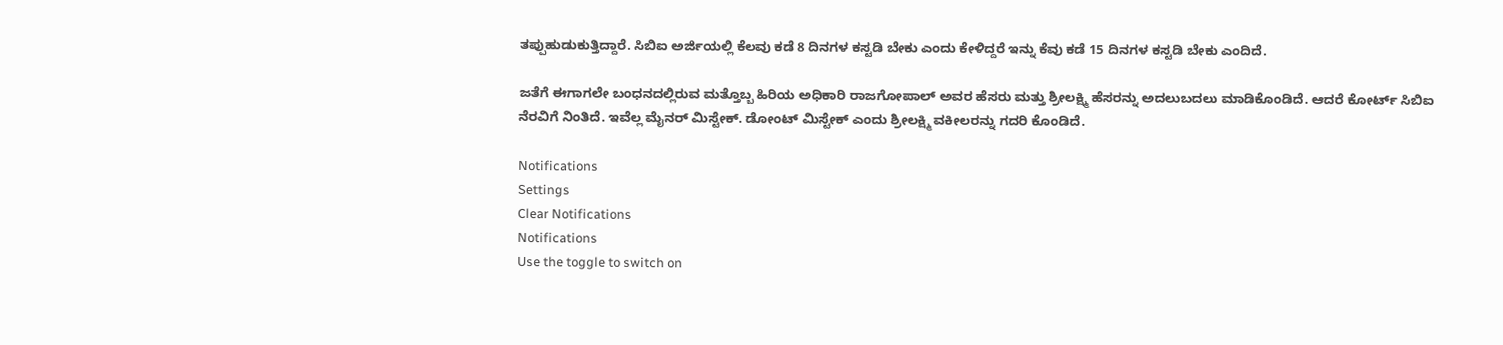ತಪ್ಪುಹುಡುಕುತ್ತಿದ್ದಾರೆ. ಸಿಬಿಐ ಅರ್ಜಿಯಲ್ಲಿ ಕೆಲವು ಕಡೆ 8 ದಿನಗಳ ಕಸ್ಟಡಿ ಬೇಕು ಎಂದು ಕೇಳಿದ್ದರೆ ಇನ್ನು ಕೆವು ಕಡೆ 15 ದಿನಗಳ ಕಸ್ಟಡಿ ಬೇಕು ಎಂದಿದೆ.

ಜತೆಗೆ ಈಗಾಗಲೇ ಬಂಧನದಲ್ಲಿರುವ ಮತ್ತೊಬ್ಬ ಹಿರಿಯ ಅಧಿಕಾರಿ ರಾಜಗೋಪಾಲ್ ಅವರ ಹೆಸರು ಮತ್ತು ಶ್ರೀಲಕ್ಷ್ಮಿ ಹೆಸರನ್ನು ಅದಲುಬದಲು ಮಾಡಿಕೊಂಡಿದೆ. ಆದರೆ ಕೋರ್ಟ್ ಸಿಬಿಐ ನೆರವಿಗೆ ನಿಂತಿದೆ. ಇವೆಲ್ಲ ಮೈನರ್ ಮಿಸ್ಟೇಕ್. ಡೋಂಟ್ ಮಿಸ್ಟೇಕ್ ಎಂದು ಶ್ರೀಲಕ್ಷ್ಮಿ ವಕೀಲರನ್ನು ಗದರಿ ಕೊಂಡಿದೆ.

Notifications
Settings
Clear Notifications
Notifications
Use the toggle to switch on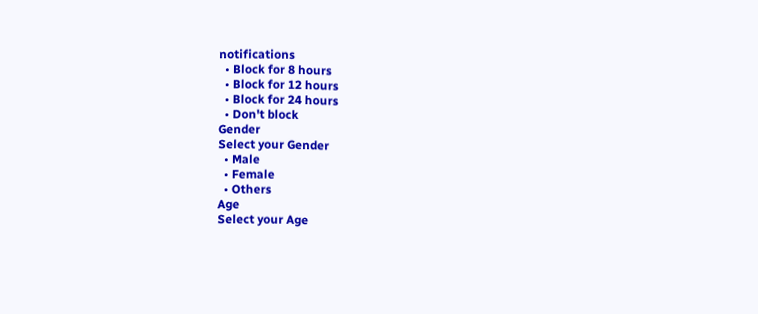notifications
  • Block for 8 hours
  • Block for 12 hours
  • Block for 24 hours
  • Don't block
Gender
Select your Gender
  • Male
  • Female
  • Others
Age
Select your Age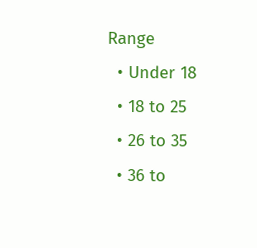Range
  • Under 18
  • 18 to 25
  • 26 to 35
  • 36 to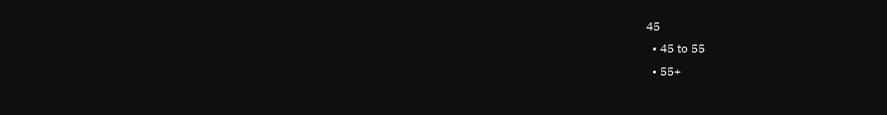45
  • 45 to 55
  • 55+